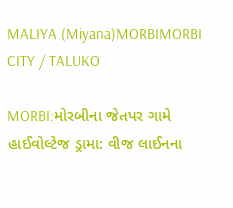MALIYA (Miyana)MORBIMORBI CITY / TALUKO

MORBI:મોરબીના જેતપર ગામે હાઈવોલ્ટેજ ડ્રામા: વીજ લાઈનના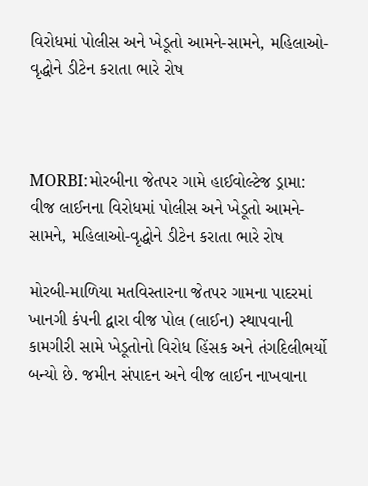વિરોધમાં પોલીસ અને ખેડૂતો આમને-સામને, મહિલાઓ-વૃદ્ધોને ડીટેન કરાતા ભારે રોષ



MORBI:મોરબીના જેતપર ગામે હાઈવોલ્ટેજ ડ્રામા: વીજ લાઈનના વિરોધમાં પોલીસ અને ખેડૂતો આમને-સામને, મહિલાઓ-વૃદ્ધોને ડીટેન કરાતા ભારે રોષ

મોરબી-માળિયા મતવિસ્તારના જેતપર ગામના પાદરમાં ખાનગી કંપની દ્વારા વીજ પોલ (લાઈન) સ્થાપવાની કામગીરી સામે ખેડૂતોનો વિરોધ હિંસક અને તંગદિલીભર્યો બન્યો છે. જમીન સંપાદન અને વીજ લાઈન નાખવાના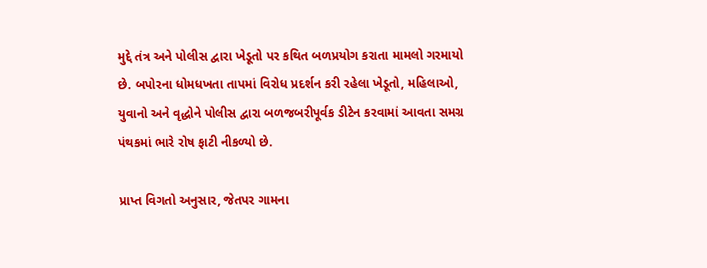મુદ્દે તંત્ર અને પોલીસ દ્વારા ખેડૂતો પર કથિત બળપ્રયોગ કરાતા મામલો ગરમાયો છે. બપોરના ધોમધખતા તાપમાં વિરોધ પ્રદર્શન કરી રહેલા ખેડૂતો, મહિલાઓ, યુવાનો અને વૃદ્ધોને પોલીસ દ્વારા બળજબરીપૂર્વક ડીટેન કરવામાં આવતા સમગ્ર પંથકમાં ભારે રોષ ફાટી નીકળ્યો છે.

પ્રાપ્ત વિગતો અનુસાર, જેતપર ગામના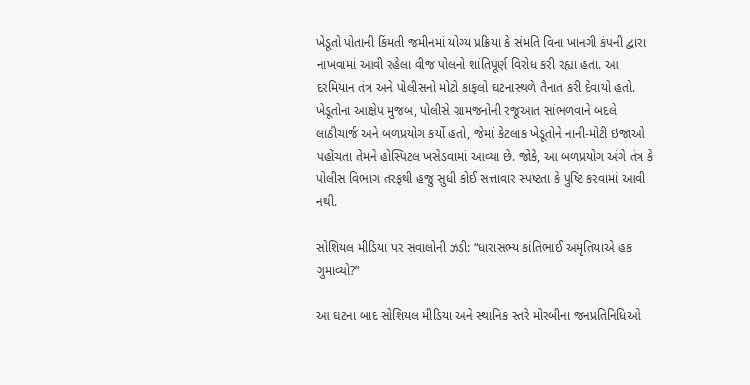ખેડૂતો પોતાની કિંમતી જમીનમાં યોગ્ય પ્રક્રિયા કે સંમતિ વિના ખાનગી કંપની દ્વારા નાખવામાં આવી રહેલા વીજ પોલનો શાંતિપૂર્ણ વિરોધ કરી રહ્યા હતા. આ દરમિયાન તંત્ર અને પોલીસનો મોટો કાફલો ઘટનાસ્થળે તૈનાત કરી દેવાયો હતો. ખેડૂતોના આક્ષેપ મુજબ, પોલીસે ગ્રામજનોની રજૂઆત સાંભળવાને બદલે લાઠીચાર્જ અને બળપ્રયોગ કર્યો હતો, જેમાં કેટલાક ખેડૂતોને નાની-મોટી ઇજાઓ પહોંચતા તેમને હોસ્પિટલ ખસેડવામાં આવ્યા છે. જોકે, આ બળપ્રયોગ અંગે તંત્ર કે પોલીસ વિભાગ તરફથી હજુ સુધી કોઈ સત્તાવાર સ્પષ્ટતા કે પુષ્ટિ કરવામાં આવી નથી.

સોશિયલ મીડિયા પર સવાલોની ઝડી: “ધારાસભ્ય કાંતિભાઈ અમૃતિયાએ હક ગુમાવ્યો?”

આ ઘટના બાદ સોશિયલ મીડિયા અને સ્થાનિક સ્તરે મોરબીના જનપ્રતિનિધિઓ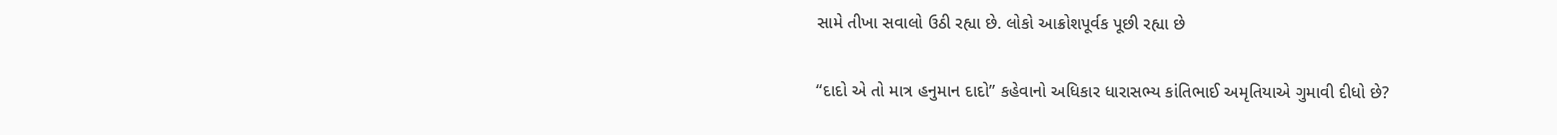સામે તીખા સવાલો ઉઠી રહ્યા છે. લોકો આક્રોશપૂર્વક પૂછી રહ્યા છે

“દાદો એ તો માત્ર હનુમાન દાદો” કહેવાનો અધિકાર ધારાસભ્ય કાંતિભાઈ અમૃતિયાએ ગુમાવી દીધો છે?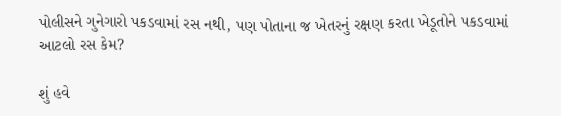પોલીસને ગુનેગારો પકડવામાં રસ નથી, પણ પોતાના જ ખેતરનું રક્ષણ કરતા ખેડૂતોને પકડવામાં આટલો રસ કેમ?

શું હવે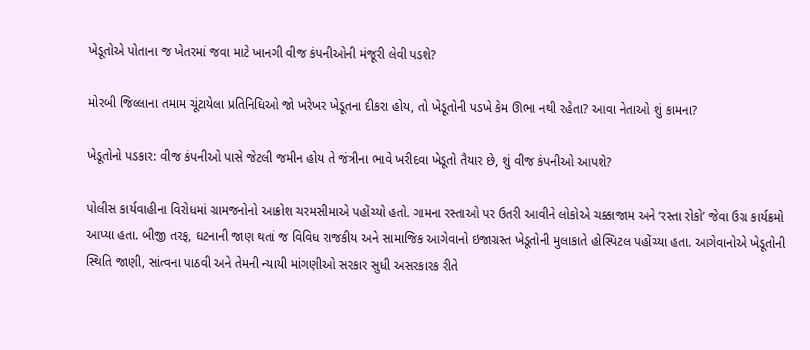ખેડૂતોએ પોતાના જ ખેતરમાં જવા માટે ખાનગી વીજ કંપનીઓની મંજૂરી લેવી પડશે?

મોરબી જિલ્લાના તમામ ચૂંટાયેલા પ્રતિનિધિઓ જો ખરેખર ખેડૂતના દીકરા હોય, તો ખેડૂતોની પડખે કેમ ઊભા નથી રહેતા? આવા નેતાઓ શું કામના?

ખેડૂતોનો પડકાર: વીજ કંપનીઓ પાસે જેટલી જમીન હોય તે જંત્રીના ભાવે ખરીદવા ખેડૂતો તૈયાર છે, શું વીજ કંપનીઓ આપશે?

પોલીસ કાર્યવાહીના વિરોધમાં ગ્રામજનોનો આક્રોશ ચરમસીમાએ પહોંચ્યો હતો. ગામના રસ્તાઓ પર ઉતરી આવીને લોકોએ ચક્કાજામ અને ‘રસ્તા રોકો’ જેવા ઉગ્ર કાર્યક્રમો આપ્યા હતા. બીજી તરફ, ઘટનાની જાણ થતાં જ વિવિધ રાજકીય અને સામાજિક આગેવાનો ઇજાગ્રસ્ત ખેડૂતોની મુલાકાતે હોસ્પિટલ પહોંચ્યા હતા. આગેવાનોએ ખેડૂતોની સ્થિતિ જાણી, સાંત્વના પાઠવી અને તેમની ન્યાયી માંગણીઓ સરકાર સુધી અસરકારક રીતે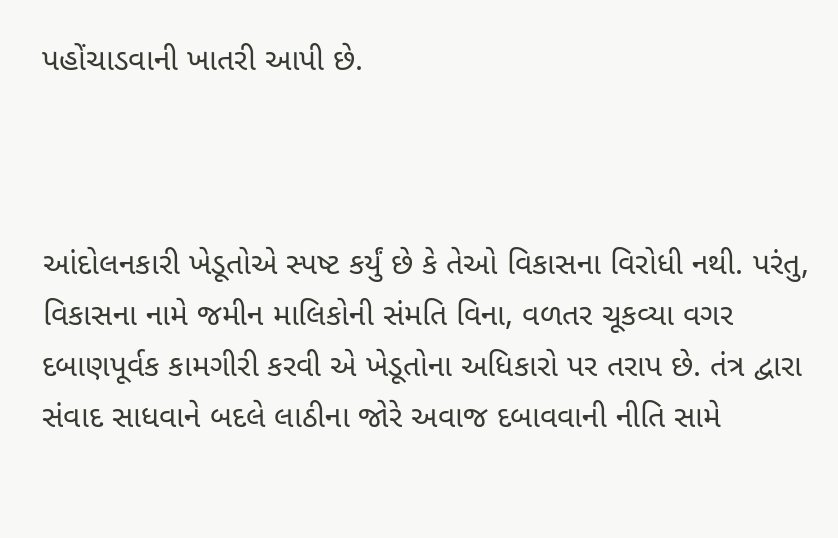પહોંચાડવાની ખાતરી આપી છે.



આંદોલનકારી ખેડૂતોએ સ્પષ્ટ કર્યું છે કે તેઓ વિકાસના વિરોધી નથી. પરંતુ, વિકાસના નામે જમીન માલિકોની સંમતિ વિના, વળતર ચૂકવ્યા વગર દબાણપૂર્વક કામગીરી કરવી એ ખેડૂતોના અધિકારો પર તરાપ છે. તંત્ર દ્વારા સંવાદ સાધવાને બદલે લાઠીના જોરે અવાજ દબાવવાની નીતિ સામે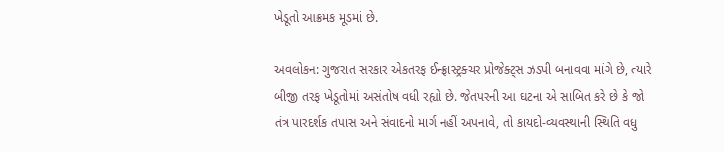ખેડૂતો આક્રમક મૂડમાં છે.

અવલોકન: ગુજરાત સરકાર એકતરફ ઈન્ફ્રાસ્ટ્રક્ચર પ્રોજેક્ટ્સ ઝડપી બનાવવા માંગે છે, ત્યારે બીજી તરફ ખેડૂતોમાં અસંતોષ વધી રહ્યો છે. જેતપરની આ ઘટના એ સાબિત કરે છે કે જો તંત્ર પારદર્શક તપાસ અને સંવાદનો માર્ગ નહીં અપનાવે, તો કાયદો-વ્યવસ્થાની સ્થિતિ વધુ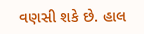વણસી શકે છે. હાલ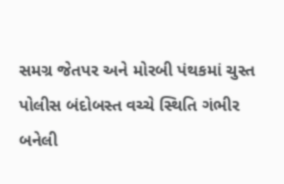સમગ્ર જેતપર અને મોરબી પંથકમાં ચુસ્ત પોલીસ બંદોબસ્ત વચ્ચે સ્થિતિ ગંભીર બનેલી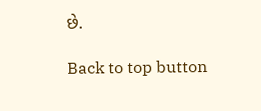છે.

Back to top button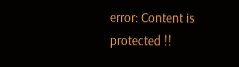error: Content is protected !!